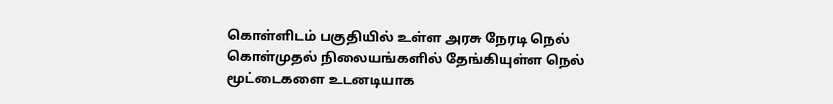கொள்ளிடம் பகுதியில் உள்ள அரசு நேரடி நெல் கொள்முதல் நிலையங்களில் தேங்கியுள்ள நெல் மூட்டைகளை உடனடியாக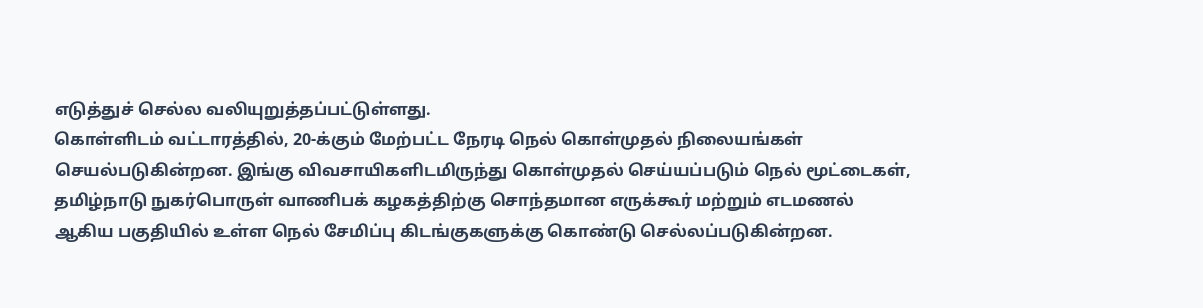எடுத்துச் செல்ல வலியுறுத்தப்பட்டுள்ளது.
கொள்ளிடம் வட்டாரத்தில், 20-க்கும் மேற்பட்ட நேரடி நெல் கொள்முதல் நிலையங்கள் செயல்படுகின்றன. இங்கு விவசாயிகளிடமிருந்து கொள்முதல் செய்யப்படும் நெல் மூட்டைகள், தமிழ்நாடு நுகர்பொருள் வாணிபக் கழகத்திற்கு சொந்தமான எருக்கூர் மற்றும் எடமணல் ஆகிய பகுதியில் உள்ள நெல் சேமிப்பு கிடங்குகளுக்கு கொண்டு செல்லப்படுகின்றன.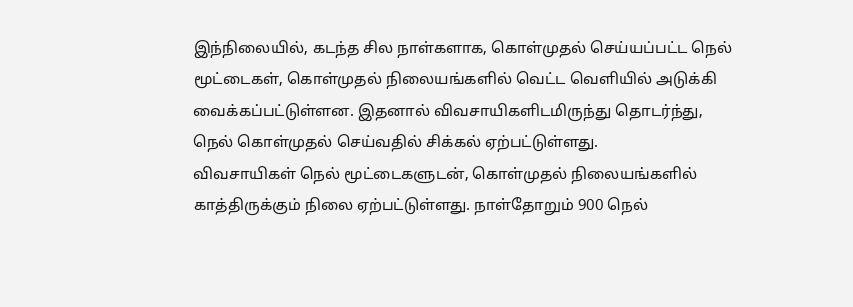இந்நிலையில், கடந்த சில நாள்களாக, கொள்முதல் செய்யப்பட்ட நெல் மூட்டைகள், கொள்முதல் நிலையங்களில் வெட்ட வெளியில் அடுக்கி வைக்கப்பட்டுள்ளன. இதனால் விவசாயிகளிடமிருந்து தொடர்ந்து, நெல் கொள்முதல் செய்வதில் சிக்கல் ஏற்பட்டுள்ளது.
விவசாயிகள் நெல் மூட்டைகளுடன், கொள்முதல் நிலையங்களில் காத்திருக்கும் நிலை ஏற்பட்டுள்ளது. நாள்தோறும் 900 நெல்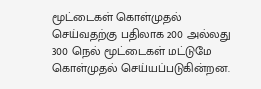மூட்டைகள் கொள்முதல் செய்வதற்கு பதிலாக 200 அல்லது 300 நெல் மூட்டைகள் மட்டுமே கொள்முதல் செய்யப்படுகின்றன.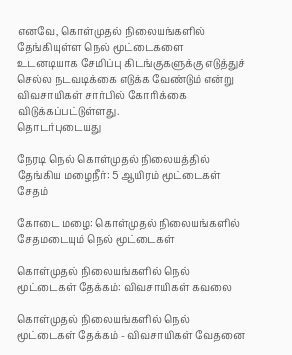எனவே, கொள்முதல் நிலையங்களில் தேங்கியுள்ள நெல் மூட்டைகளை உடனடியாக சேமிப்பு கிடங்குகளுக்கு எடுத்துச் செல்ல நடவடிக்கை எடுக்க வேண்டும் என்று விவசாயிகள் சார்பில் கோரிக்கை விடுக்கப்பட்டுள்ளது.
தொடர்புடையது

நேரடி நெல் கொள்முதல் நிலையத்தில் தேங்கிய மழைநீர்: 5 ஆயிரம் மூட்டைகள் சேதம்

கோடை மழை: கொள்முதல் நிலையங்களில் சேதமடையும் நெல் மூட்டைகள்

கொள்முதல் நிலையங்களில் நெல் மூட்டைகள் தேக்கம்: விவசாயிகள் கவலை

கொள்முதல் நிலையங்களில் நெல் மூட்டைகள் தேக்கம் - விவசாயிகள் வேதனை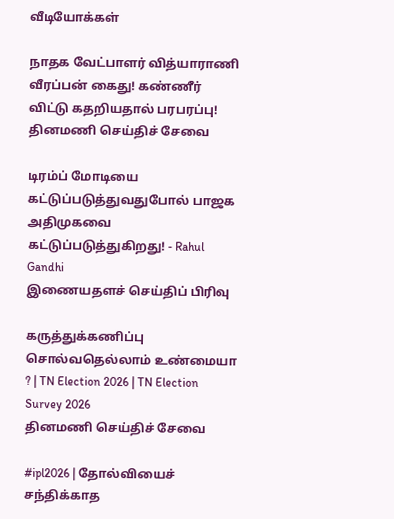வீடியோக்கள்

நாதக வேட்பாளர் வித்யாராணி வீரப்பன் கைது! கண்ணீர் விட்டு கதறியதால் பரபரப்பு!
தினமணி செய்திச் சேவை

டிரம்ப் மோடியை கட்டுப்படுத்துவதுபோல் பாஜக அதிமுகவை கட்டுப்படுத்துகிறது! - Rahul Gandhi
இணையதளச் செய்திப் பிரிவு

கருத்துக்கணிப்பு சொல்வதெல்லாம் உண்மையா ? | TN Election 2026 | TN Election Survey 2026
தினமணி செய்திச் சேவை

#ipl2026 | தோல்வியைச் சந்திக்காத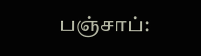பஞ்சாப்: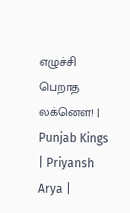எழுச்சி பெறாத லக்னௌ! | Punjab Kings | Priyansh Arya |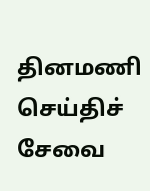தினமணி செய்திச் சேவை